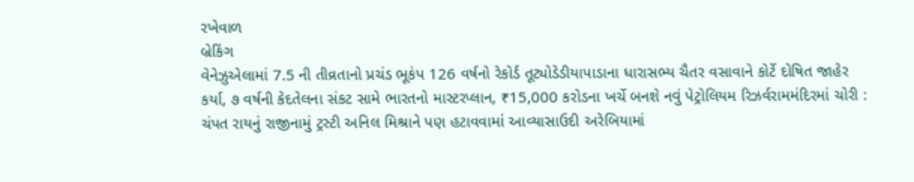રખેવાળ
બ્રેકિંગ
વેનેઝુએલામાં 7.5 ની તીવ્રતાનો પ્રચંડ ભૂકંપ 126 વર્ષનો રેકોર્ડ તૂટ્યોડેડીયાપાડાના ધારાસભ્ય ચૈતર વસાવાને કોર્ટે દોષિત જાહેર કર્યા, ૭ વર્ષની કેદતેલના સંકટ સામે ભારતનો માસ્ટરપ્લાન, ₹15,000 કરોડના ખર્ચે બનશે નવું પેટ્રોલિયમ રિઝર્વરામમંદિરમાં ચોરી : ચંપત રાયનું રાજીનામું ટ્રસ્ટી અનિલ મિશ્રાને પણ હટાવવામાં આવ્યાસાઉદી અરેબિયામાં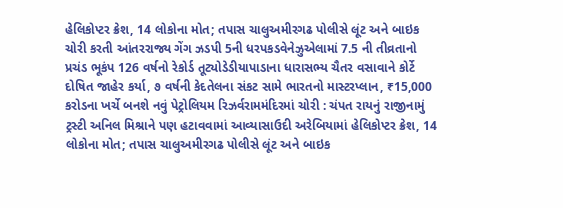હેલિકોપ્ટર ક્રેશ, 14 લોકોના મોત; તપાસ ચાલુઅમીરગઢ પોલીસે લૂંટ અને બાઇક ચોરી કરતી આંતરરાજ્ય ગેંગ ઝડપી 5ની ધરપકડવેનેઝુએલામાં 7.5 ની તીવ્રતાનો પ્રચંડ ભૂકંપ 126 વર્ષનો રેકોર્ડ તૂટ્યોડેડીયાપાડાના ધારાસભ્ય ચૈતર વસાવાને કોર્ટે દોષિત જાહેર કર્યા, ૭ વર્ષની કેદતેલના સંકટ સામે ભારતનો માસ્ટરપ્લાન, ₹15,000 કરોડના ખર્ચે બનશે નવું પેટ્રોલિયમ રિઝર્વરામમંદિરમાં ચોરી : ચંપત રાયનું રાજીનામું ટ્રસ્ટી અનિલ મિશ્રાને પણ હટાવવામાં આવ્યાસાઉદી અરેબિયામાં હેલિકોપ્ટર ક્રેશ, 14 લોકોના મોત; તપાસ ચાલુઅમીરગઢ પોલીસે લૂંટ અને બાઇક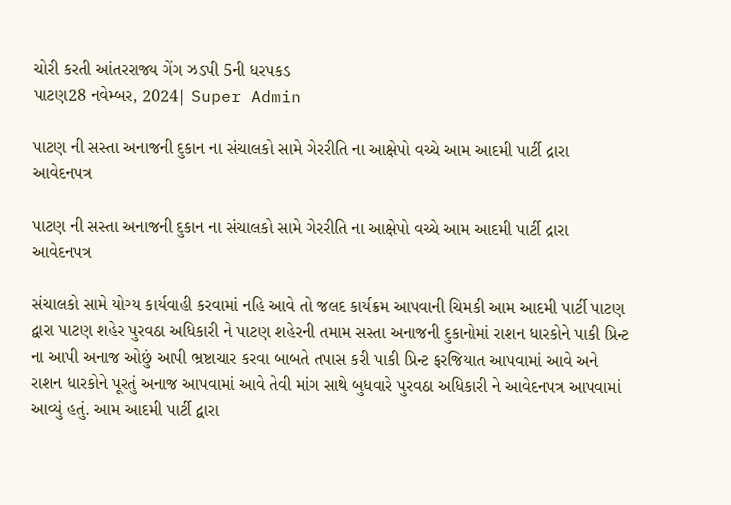ચોરી કરતી આંતરરાજ્ય ગેંગ ઝડપી 5ની ધરપકડ
પાટણ28 નવેમ્બર, 2024| Super Admin

પાટણ ની સસ્તા અનાજની દુકાન ના સંચાલકો સામે ગેરરીતિ ના આક્ષેપો વચ્ચે આમ આદમી પાર્ટી દ્રારા આવેદનપત્ર

પાટણ ની સસ્તા અનાજની દુકાન ના સંચાલકો સામે ગેરરીતિ ના આક્ષેપો વચ્ચે આમ આદમી પાર્ટી દ્રારા આવેદનપત્ર

સંચાલકો સામે યોગ્ય કાર્યવાહી કરવામાં નહિ આવે તો જલદ કાર્યક્રમ આપવાની ચિમકી આમ આદમી પાર્ટી પાટણ દ્વારા પાટણ શહેર પુરવઠા અધિકારી ને પાટણ શહેરની તમામ સસ્તા અનાજની દુકાનોમાં રાશન ધારકોને પાકી પ્રિન્ટ ના આપી અનાજ ઓછું આપી ભ્રષ્ટાચાર કરવા બાબતે તપાસ કરી પાકી પ્રિન્ટ ફરજિયાત આપવામાં આવે અને રાશન ધારકોને પૂરતું અનાજ આપવામાં આવે તેવી માંગ સાથે બુધવારે પુરવઠા અધિકારી ને આવેદનપત્ર આપવામાં આવ્યું હતું. આમ આદમી પાર્ટી દ્વારા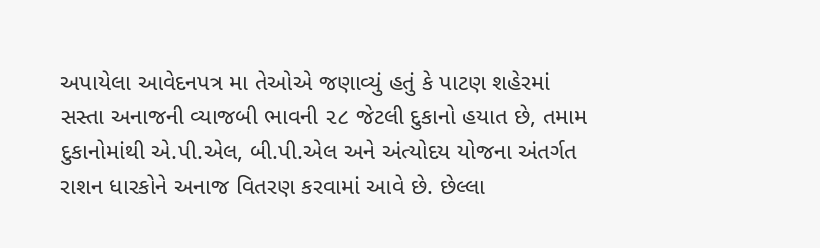અપાયેલા આવેદનપત્ર મા તેઓએ જણાવ્યું હતું કે પાટણ શહેરમાં સસ્તા અનાજની વ્યાજબી ભાવની ૨૮ જેટલી દુકાનો હયાત છે, તમામ દુકાનોમાંથી એ.પી.એલ, બી.પી.એલ અને અંત્યોદય યોજના અંતર્ગત રાશન ધારકોને અનાજ વિતરણ કરવામાં આવે છે. છેલ્લા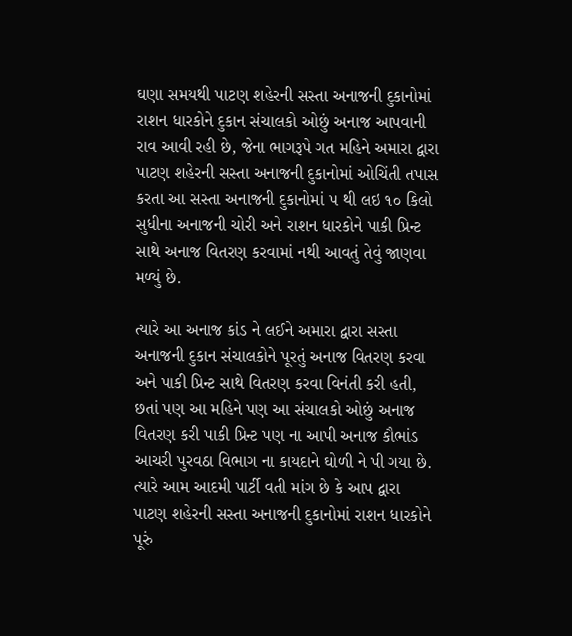ઘણા સમયથી પાટણ શહેરની સસ્તા અનાજની દુકાનોમાં રાશન ધારકોને દુકાન સંચાલકો ઓછું અનાજ આપવાની રાવ આવી રહી છે, જેના ભાગરૂપે ગત મહિને અમારા દ્વારા પાટણ શહેરની સસ્તા અનાજની દુકાનોમાં ઓચિંતી તપાસ કરતા આ સસ્તા અનાજની દુકાનોમાં ૫ થી લઇ ૧૦ કિલો સુધીના અનાજની ચોરી અને રાશન ધારકોને પાકી પ્રિન્ટ સાથે અનાજ વિતરણ કરવામાં નથી આવતું તેવું જાણવા મળ્યું છે.

ત્યારે આ અનાજ કાંડ ને લઈને અમારા દ્વારા સસ્તા અનાજની દુકાન સંચાલકોને પૂરતું અનાજ વિતરણ કરવા અને પાકી પ્રિન્ટ સાથે વિતરણ કરવા વિનંતી કરી હતી, છતાં પણ આ મહિને પણ આ સંચાલકો ઓછું અનાજ વિતરણ કરી પાકી પ્રિન્ટ પણ ના આપી અનાજ કૌભાંડ આચરી પુરવઠા વિભાગ ના કાયદાને ઘોળી ને પી ગયા છે. ત્યારે આમ આદમી પાર્ટી વતી માંગ છે કે આપ દ્વારા પાટણ શહેરની સસ્તા અનાજની દુકાનોમાં રાશન ધારકોને પૂરું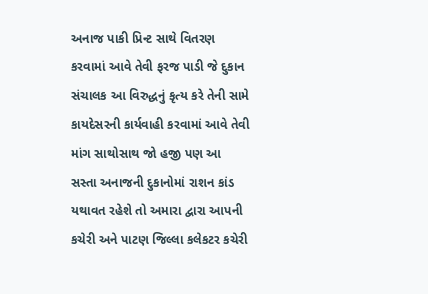અનાજ પાકી પ્રિન્ટ સાથે વિતરણ કરવામાં આવે તેવી ફરજ પાડી જે દુકાન સંચાલક આ વિરુદ્ધનું કૃત્ય કરે તેની સામે કાયદેસરની કાર્યવાહી કરવામાં આવે તેવી માંગ સાથોસાથ જો હજી પણ આ સસ્તા અનાજની દુકાનોમાં રાશન કાંડ યથાવત રહેશે તો અમારા દ્વારા આપની કચેરી અને પાટણ જિલ્લા કલેકટર કચેરી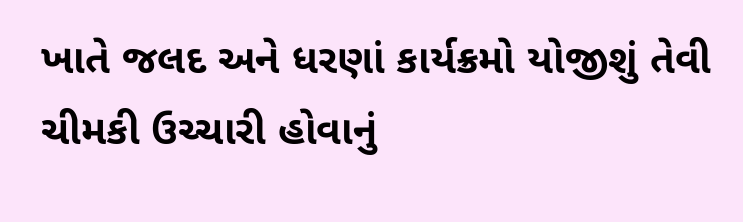ખાતે જલદ અને ધરણાં કાર્યક્રમો યોજીશું તેવી ચીમકી ઉચ્ચારી હોવાનું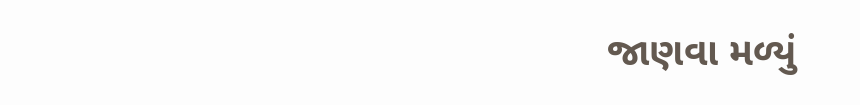જાણવા મળ્યું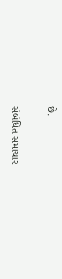છે.

સંબંધિત સમાચાર